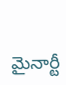మైనార్టీ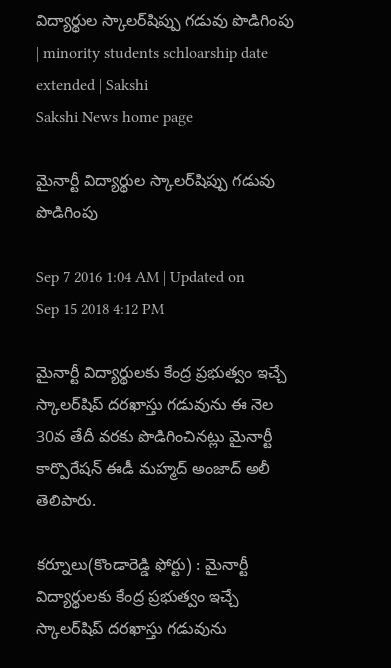విద్యార్థుల స్కాలర్‌షిప్పు గడువు పొడిగింపు | minority students schloarship date extended | Sakshi
Sakshi News home page

మైనార్టీ విద్యార్థుల స్కాలర్‌షిప్పు గడువు పొడిగింపు

Sep 7 2016 1:04 AM | Updated on Sep 15 2018 4:12 PM

మైనార్టీ విద్యార్థులకు కేంద్ర ప్రభుత్వం ఇచ్చే స్కాలర్‌షిప్‌ దరఖాస్తు గడువును ఈ నెల 30వ తేదీ వరకు పొడిగించినట్లు మైనార్టీ కార్పొరేషన్‌ ఈడీ మహ్మద్‌ అంజాద్‌ అలీ తెలిపారు.

కర్నూలు(కొండారెడ్డి ఫోర్టు) : మైనార్టీ విద్యార్థులకు కేంద్ర ప్రభుత్వం ఇచ్చే స్కాలర్‌షిప్‌ దరఖాస్తు గడువును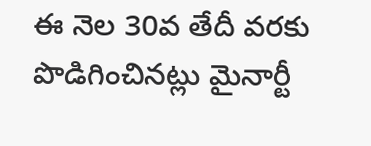ఈ నెల 30వ తేదీ వరకు పొడిగించినట్లు మైనార్టీ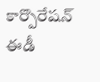కార్పొరేషన్‌ ఈడీ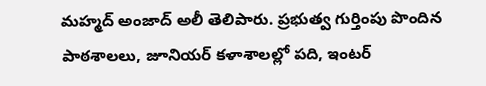మహ్మద్‌ అంజాద్‌ అలీ తెలిపారు. ప్రభుత్వ గుర్తింపు పొందిన పాఠశాలలు, జూనియర్‌ కళాశాలల్లో పది, ఇంటర్‌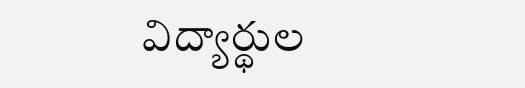విద్యార్థుల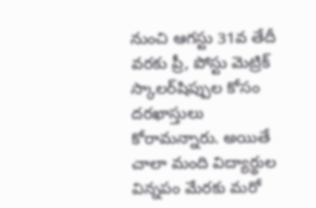నుంచి ఆగస్టు 31వ తేదీ వరకు ప్రీ, పోస్టు మెట్రిక్‌ స్కాలర్‌షిప్పుల కోసం దరఖాస్తులు కోరామన్నారు. అయితే చాలా మంది విద్యార్థుల విన్నపం మేరకు మరో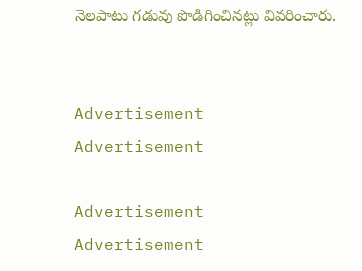నెలపాటు గడువు పొడిగించినట్లు వివరించారు.


Advertisement
Advertisement

Advertisement
Advertisement